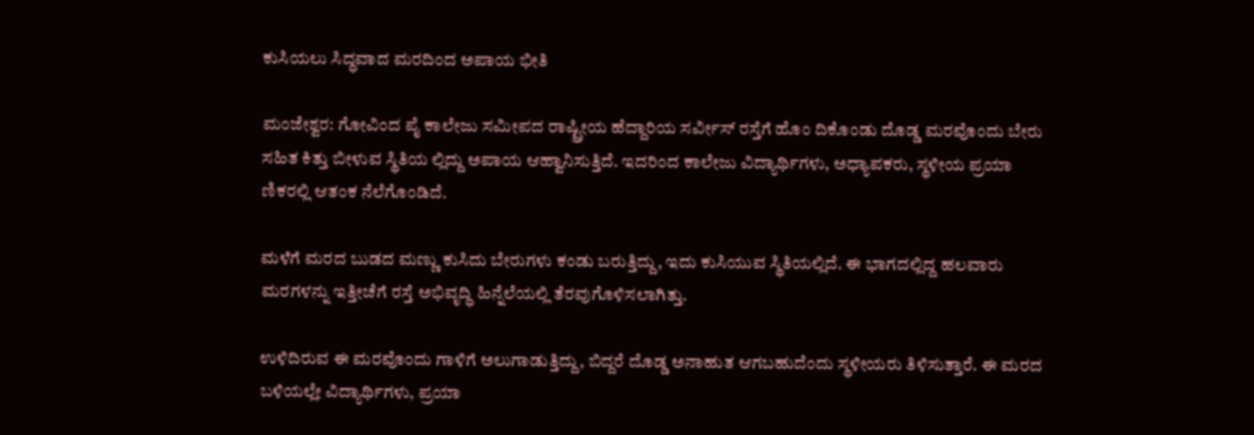ಕುಸಿಯಲು ಸಿದ್ಧವಾದ ಮರದಿಂದ ಅಪಾಯ ಭೀತಿ

ಮಂಜೇಶ್ವರ: ಗೋವಿಂದ ಪೈ ಕಾಲೇಜು ಸಮೀಪದ ರಾಷ್ಟ್ರೀಯ ಹೆದ್ದಾರಿಯ ಸರ್ವೀಸ್ ರಸ್ತೆಗೆ ಹೊಂ ದಿಕೊಂಡು ದೊಡ್ಡ ಮರವೊಂದು ಬೇರು ಸಹಿತ ಕಿತ್ತು ಬೀಳುವ ಸ್ಥಿತಿಯ ಲ್ಲಿದ್ದು ಅಪಾಯ ಆಹ್ವಾನಿಸುತ್ತಿದೆ. ಇದರಿಂದ ಕಾಲೇಜು ವಿದ್ಯಾರ್ಥಿಗಳು, ಅಧ್ಯಾಪಕರು, ಸ್ಥಳೀಯ ಪ್ರಯಾ ಣಿಕರಲ್ಲಿ ಆತಂಕ ನೆಲೆಗೊಂಡಿದೆ.

ಮಳೆಗೆ ಮರದ ಬುಡದ ಮಣ್ಣು ಕುಸಿದು ಬೇರುಗಳು ಕಂಡು ಬರುತ್ತಿದ್ದು, ಇದು ಕುಸಿಯುವ ಸ್ಥಿತಿಯಲ್ಲಿದೆ. ಈ ಭಾಗದಲ್ಲಿದ್ದ ಹಲವಾರು ಮರಗಳನ್ನು ಇತ್ತೀಚೆಗೆ ರಸ್ತೆ ಅಭಿವೃದ್ಧಿ ಹಿನ್ನೆಲೆಯಲ್ಲಿ ತೆರವುಗೊಳಿಸಲಾಗಿತ್ತು.

ಉಳಿದಿರುವ ಈ ಮರವೊಂದು ಗಾಳಿಗೆ ಅಲುಗಾಡುತ್ತಿದ್ದು, ಬಿದ್ದರೆ ದೊಡ್ಡ ಅನಾಹುತ ಆಗಬಹುದೆಂದು ಸ್ಥಳೀಯರು ತಿಳಿಸುತ್ತಾರೆ. ಈ ಮರದ ಬಳಿಯಲ್ಲೇ ವಿದ್ಯಾರ್ಥಿಗಳು, ಪ್ರಯಾ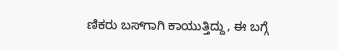ಣಿಕರು ಬಸ್‌ಗಾಗಿ ಕಾಯುತ್ತಿದ್ದು, ಈ ಬಗ್ಗೆ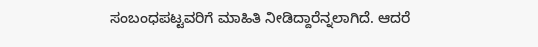ಸಂಬಂಧಪಟ್ಟವರಿಗೆ ಮಾಹಿತಿ ನೀಡಿದ್ದಾರೆನ್ನಲಾಗಿದೆ. ಆದರೆ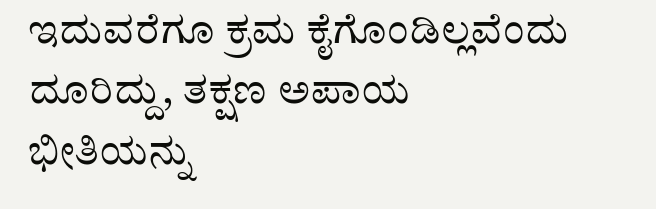ಇದುವರೆಗೂ ಕ್ರಮ ಕೈಗೊಂಡಿಲ್ಲವೆಂದು ದೂರಿದ್ದು, ತಕ್ಷಣ ಅಪಾಯ  ಭೀತಿಯನ್ನು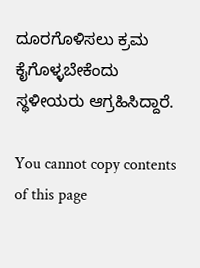ದೂರಗೊಳಿಸಲು ಕ್ರಮ ಕೈಗೊಳ್ಳಬೇಕೆಂದು ಸ್ಥಳೀಯರು ಆಗ್ರಹಿಸಿದ್ದಾರೆ.

You cannot copy contents of this page